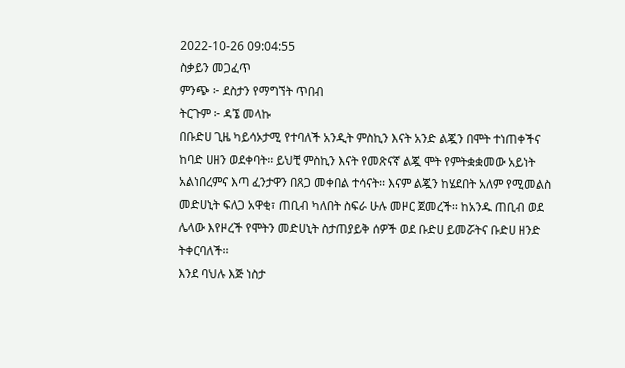2022-10-26 09:04:55
ስቃይን መጋፈጥ
ምንጭ ፦ ደስታን የማግኘት ጥበብ
ትርጉም ፦ ዳኜ መላኩ
በቡድሀ ጊዜ ካይሳኦታሚ የተባለች አንዲት ምስኪን እናት አንድ ልጇን በሞት ተነጠቀችና ከባድ ሀዘን ወደቀባት፡፡ ይህቺ ምስኪን እናት የመጽናኛ ልጇ ሞት የምትቋቋመው አይነት አልነበረምና እጣ ፈንታዋን በጸጋ መቀበል ተሳናት፡፡ እናም ልጇን ከሄደበት አለም የሚመልስ መድሀኒት ፍለጋ አዋቂ፣ ጠቢብ ካለበት ስፍራ ሁሉ መዞር ጀመረች፡፡ ከአንዱ ጠቢብ ወደ ሌላው እየዞረች የሞትን መድሀኒት ስታጠያይቅ ሰዎች ወደ ቡድሀ ይመሯትና ቡድሀ ዘንድ ትቀርባለች፡፡
እንደ ባህሉ እጅ ነስታ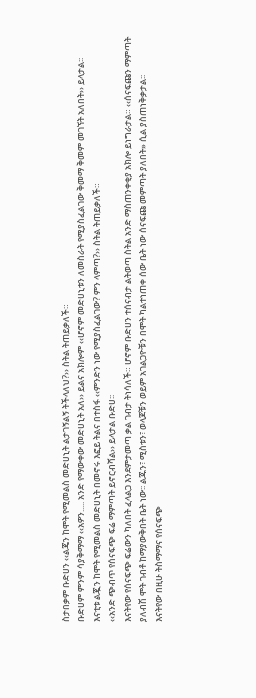ስታበቃም ቡድሀን ‹‹ልጄን ከሞት የሚመልስ መድሀኒት ልታገኝልኝ ትችላለህ?›› ስትል ትጠይቃለች።
ቡድሀም ምንም ሳያቅማማ ‹‹አዎን..... አንድ የማውቀው መድሀኒት አለ›› ይልና አክሎም ‹‹ሆኖም መድሀኒቱን ለመስራት የሚያስፈልገው ቅመማ ቅመም መገኘት አለበት›› ይላታል፡፡
እናቲቱ ልጇን ከሞት የሚመልስ መድሀኒት በመኖሩ እፎይ ትልና በተስፋ ‹‹ምንድን ነው የሚያስፈልገው? ምን ላምጣ?›› ስትል ትጠይቃለች።
‹‹አንድ ጭብጥ የሰናፍጭ ፍሬ ማምጣት ይኖርብሻል›› ይላታል ቡድሀ፡፡
እናትየው የሰናፍጭ ፍሬውን ካለበት ፈላልጋ እንደምታመጣ ቃል ገብታ ትነሳለች። ሆኖም ቡድሀን ተሰናብታ ልትወጣ ስትል አንድ ማስጠንቀቂያ አክሎ ይነግራታል። ‹‹ሰናፍጩን ማምጣት ያለብሽ ሞት ገብቶ ከማያውቅበት ቤት ነው፡፡ ልጁን፣ ሚስቱን፣ ወላጆቹን ወይም አገልጋዮቹን በሞት ካልተነጠቀ ሰው ቤት ነው ሰናፍጩ መምጣት ያለበት» ሲል ያስጠነቅቃታል፡፡
እናትየው በዚሁ ትስማማና የሰናፍጭ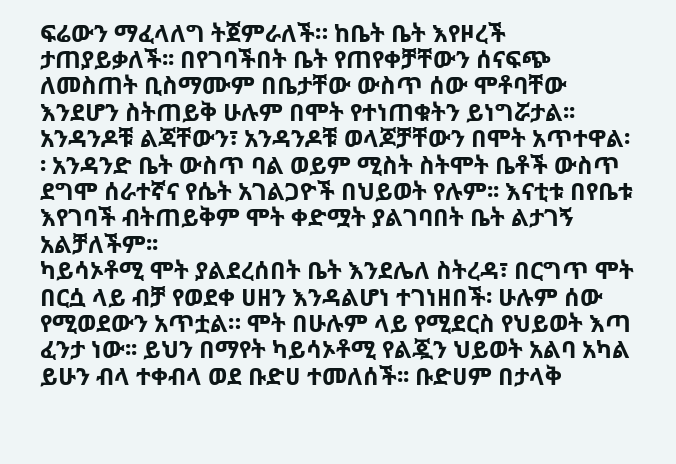ፍሬውን ማፈላለግ ትጀምራለች። ከቤት ቤት እየዞረች ታጠያይቃለች፡፡ በየገባችበት ቤት የጠየቀቻቸውን ሰናፍጭ ለመስጠት ቢስማሙም በቤታቸው ውስጥ ሰው ሞቶባቸው እንደሆን ስትጠይቅ ሁሉም በሞት የተነጠቁትን ይነግሯታል፡፡ አንዳንዶቹ ልጃቸውን፣ አንዳንዶቹ ወላጆቻቸውን በሞት አጥተዋል፡፡ አንዳንድ ቤት ውስጥ ባል ወይም ሚስት ስትሞት ቤቶች ውስጥ ደግሞ ሰራተኛና የሴት አገልጋዮች በህይወት የሉም፡፡ እናቲቱ በየቤቱ እየገባች ብትጠይቅም ሞት ቀድሟት ያልገባበት ቤት ልታገኝ አልቻለችም፡፡
ካይሳኦቶሚ ሞት ያልደረሰበት ቤት እንደሌለ ስትረዳ፣ በርግጥ ሞት በርሷ ላይ ብቻ የወደቀ ሀዘን እንዳልሆነ ተገነዘበች፡ ሁሉም ሰው የሚወደውን አጥቷል። ሞት በሁሉም ላይ የሚደርስ የህይወት እጣ ፈንታ ነው፡፡ ይህን በማየት ካይሳኦቶሚ የልጇን ህይወት አልባ አካል ይሁን ብላ ተቀብላ ወደ ቡድሀ ተመለሰች፡፡ ቡድሀም በታላቅ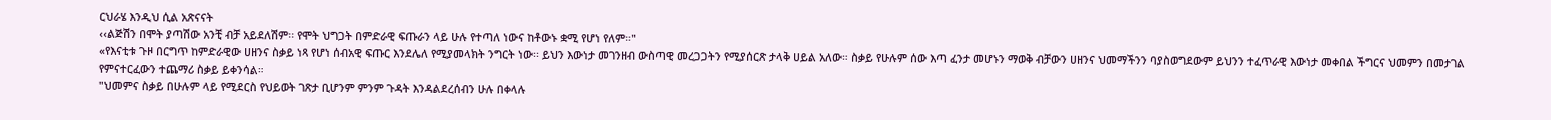ርህራሄ እንዲህ ሲል አጽናናት
‹‹ልጅሽን በሞት ያጣሽው አንቺ ብቻ አይደለሽም፡፡ የሞት ህግጋት በምድራዊ ፍጡራን ላይ ሁሉ የተጣለ ነውና ከቶውኑ ቋሚ የሆነ የለም።"
«የእናቲቱ ጉዞ በርግጥ ከምድራዊው ሀዘንና ስቃይ ነጻ የሆነ ሰብአዊ ፍጡር እንደሌለ የሚያመላክት ንግርት ነው፡፡ ይህን እውነታ መገንዘብ ውስጣዊ መረጋጋትን የሚያሰርጽ ታላቅ ሀይል አለው። ስቃይ የሁሉም ሰው እጣ ፈንታ መሆኑን ማወቅ ብቻውን ሀዘንና ህመማችንን ባያስወግደውም ይህንን ተፈጥራዊ እውነታ መቀበል ችግርና ህመምን በመታገል የምናተርፈውን ተጨማሪ ስቃይ ይቀንሳል።
"ህመምና ስቃይ በሁሉም ላይ የሚደርስ የህይወት ገጽታ ቢሆንም ምንም ጉዳት እንዳልደረሰብን ሁሉ በቀላሉ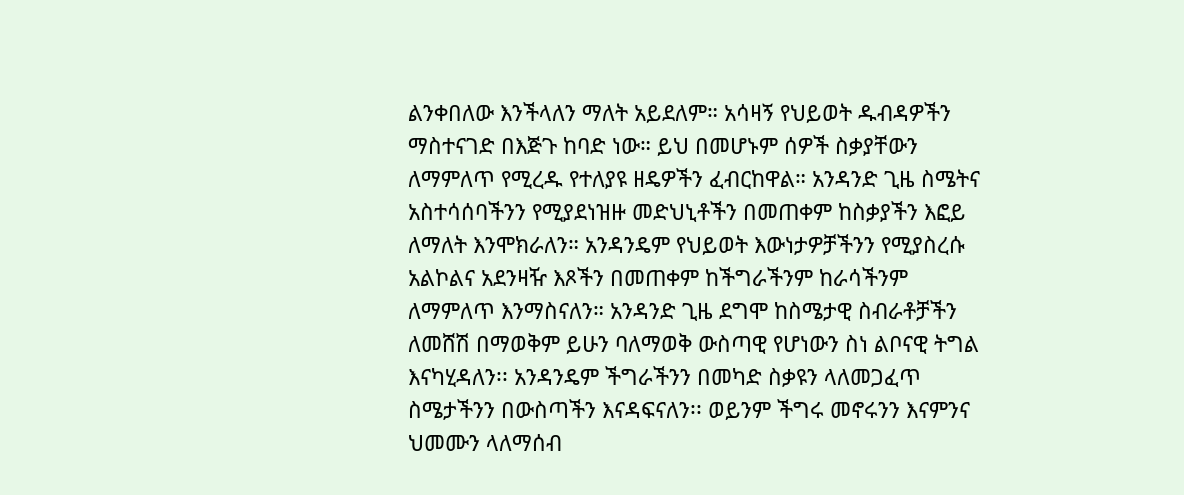ልንቀበለው እንችላለን ማለት አይደለም። አሳዛኝ የህይወት ዱብዳዎችን ማስተናገድ በእጅጉ ከባድ ነው። ይህ በመሆኑም ሰዎች ስቃያቸውን ለማምለጥ የሚረዱ የተለያዩ ዘዴዎችን ፈብርከዋል። አንዳንድ ጊዜ ስሜትና አስተሳሰባችንን የሚያደነዝዙ መድህኒቶችን በመጠቀም ከስቃያችን እፎይ ለማለት እንሞክራለን። አንዳንዴም የህይወት እውነታዎቻችንን የሚያስረሱ አልኮልና አደንዛዥ እጾችን በመጠቀም ከችግራችንም ከራሳችንም ለማምለጥ እንማስናለን። አንዳንድ ጊዜ ደግሞ ከስሜታዊ ስብራቶቻችን ለመሸሽ በማወቅም ይሁን ባለማወቅ ውስጣዊ የሆነውን ስነ ልቦናዊ ትግል እናካሂዳለን፡፡ አንዳንዴም ችግራችንን በመካድ ስቃዩን ላለመጋፈጥ ስሜታችንን በውስጣችን እናዳፍናለን፡፡ ወይንም ችግሩ መኖሩንን እናምንና ህመሙን ላለማሰብ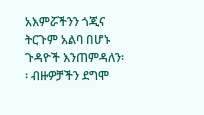አእምሯችንን ጎጂና ትርጉም አልባ በሆኑ ጉዳዮች እንጠምዳለን፡፡ ብዙዎቻችን ደግሞ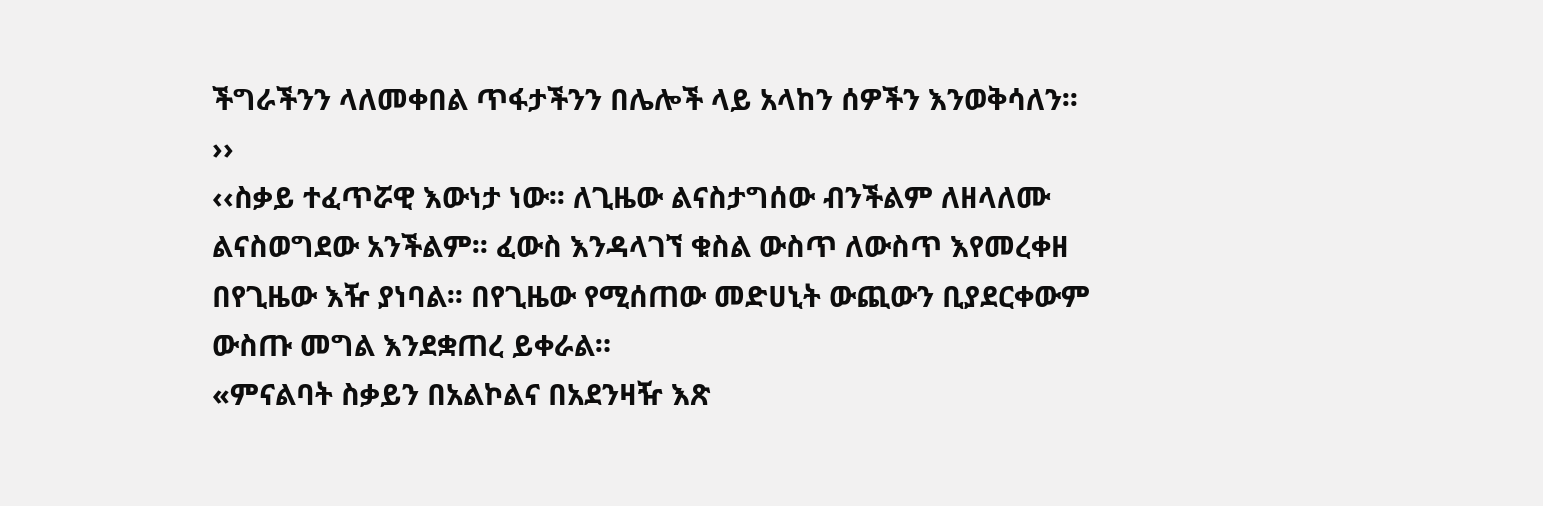ችግራችንን ላለመቀበል ጥፋታችንን በሌሎች ላይ አላከን ሰዎችን እንወቅሳለን፡፡››
‹‹ስቃይ ተፈጥሯዊ እውነታ ነው፡፡ ለጊዜው ልናስታግሰው ብንችልም ለዘላለሙ ልናስወግደው አንችልም፡፡ ፈውስ እንዳላገኘ ቁስል ውስጥ ለውስጥ እየመረቀዘ በየጊዜው እዥ ያነባል፡፡ በየጊዜው የሚሰጠው መድሀኒት ውጪውን ቢያደርቀውም ውስጡ መግል እንደቋጠረ ይቀራል።
«ምናልባት ስቃይን በአልኮልና በአደንዛዥ እጽ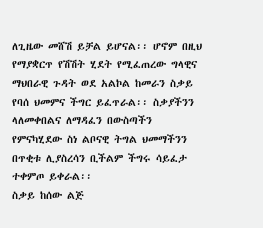ለጊዜው መሸሽ ይቻል ይሆናል፡፡ ሆኖም በዚህ የማያቋርጥ የሽሽት ሂደት የሚፈጠረው ግላዊና ማህበራዊ ጉዳት ወደ አልኮል ከመራን ስቃይ የባሰ ህመምና ችግር ይፈጥራል፡፡ ስቃያችንን ላለመቀበልና ለማዳፈን በውስጣችን የምናካሂደው ስነ ልቦናዊ ትግል ህመማችንን በጥቂቱ ሊያስረሳን ቢችልም ችግሩ ሳይፈታ ተቀምጦ ይቀራል፡፡
ስቃይ ከሰው ልጅ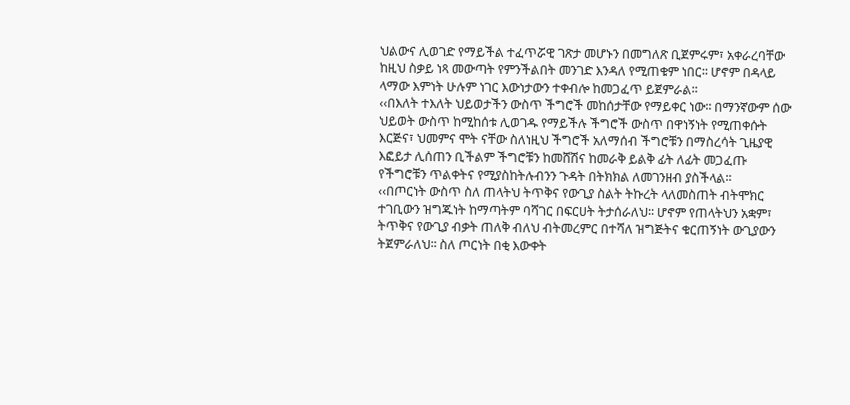ህልውና ሊወገድ የማይችል ተፈጥሯዊ ገጽታ መሆኑን በመግለጽ ቢጀምሩም፣ አቀራረባቸው ከዚህ ስቃይ ነጻ መውጣት የምንችልበት መንገድ እንዳለ የሚጠቁም ነበር፡፡ ሆኖም በዳላይ ላማው እምነት ሁሉም ነገር እውነታውን ተቀብሎ ከመጋፈጥ ይጀምራል፡፡
‹‹በእለት ተእለት ህይወታችን ውስጥ ችግሮች መከሰታቸው የማይቀር ነው፡፡ በማንኛውም ሰው ህይወት ውስጥ ከሚከሰቱ ሊወገዱ የማይችሉ ችግሮች ውስጥ በዋነኝነት የሚጠቀሱት እርጅና፣ ህመምና ሞት ናቸው ስለነዚህ ችግሮች አለማሰብ ችግሮቹን በማስረሳት ጊዜያዊ እፎይታ ሊሰጠን ቢችልም ችግሮቹን ከመሸሽና ከመራቅ ይልቅ ፊት ለፊት መጋፈጡ የችግሮቹን ጥልቀትና የሚያስከትሉብንን ጉዳት በትክክል ለመገንዘብ ያስችላል፡፡
‹‹በጦርነት ውስጥ ስለ ጠላትህ ትጥቅና የውጊያ ስልት ትኩረት ላለመስጠት ብትሞክር ተገቢውን ዝግጁነት ከማጣትም ባሻገር በፍርሀት ትታሰራለህ፡፡ ሆኖም የጠላትህን አቋም፣ ትጥቅና የውጊያ ብቃት ጠለቅ ብለህ ብትመረምር በተሻለ ዝግጅትና ቁርጠኝነት ውጊያውን ትጀምራለህ፡፡ ስለ ጦርነት በቂ እውቀት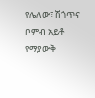የሌለው፣ ሽጎጥና ቦምብ አይቶ የማያውቅ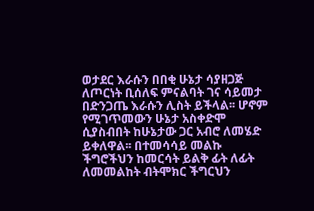ወታደር እራሱን በበቂ ሁኔታ ሳያዘጋጅ ለጦርነት ቢሰለፍ ምናልባት ገና ሳይመታ በድንጋጤ እራሱን ሊስት ይችላል፡፡ ሆኖም የሚገጥመውን ሁኔታ አስቀድሞ ሲያስብበት ከሁኔታው ጋር አብሮ ለመሄድ ይቀለዋል፡፡ በተመሳሳይ መልኩ ችግሮችህን ከመርሳት ይልቅ ፊት ለፊት ለመመልከት ብትሞክር ችግርህን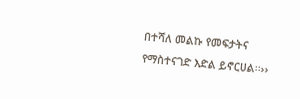በተሻለ መልኩ የመፍታትና የማስተናገድ እድል ይኖርሀል፡፡››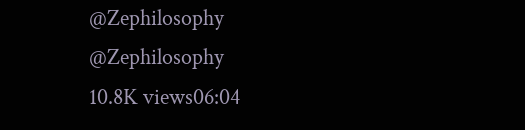@Zephilosophy
@Zephilosophy
10.8K views06:04